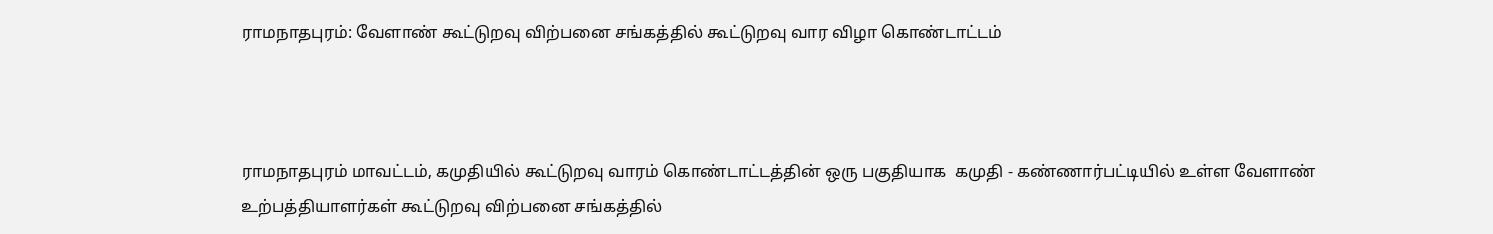ராமநாதபுரம்: வேளாண் கூட்டுறவு விற்பனை சங்கத்தில் கூட்டுறவு வார விழா கொண்டாட்டம்



ராமநாதபுரம் மாவட்டம், கமுதியில் கூட்டுறவு வாரம் கொண்டாட்டத்தின் ஒரு பகுதியாக  கமுதி - கண்ணார்பட்டியில் உள்ள வேளாண் உற்பத்தியாளர்கள் கூட்டுறவு விற்பனை சங்கத்தில்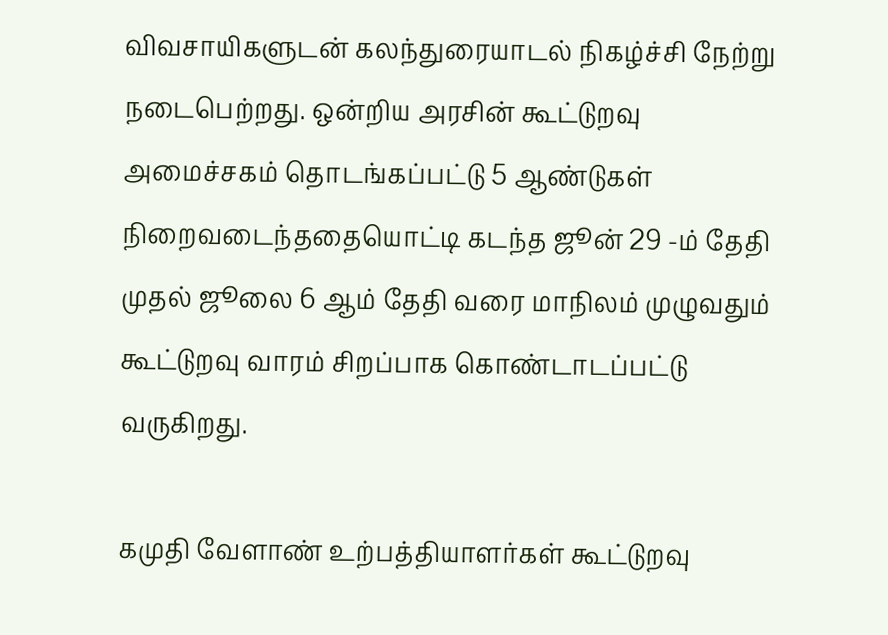விவசாயிகளுடன் கலந்துரையாடல் நிகழ்ச்சி நேற்று நடைபெற்றது. ஒன்றிய அரசின் கூட்டுறவு அமைச்சகம் தொடங்கப்பட்டு 5 ஆண்டுகள் நிறைவடைந்ததையொட்டி கடந்த ஜூன் 29 -ம் தேதி முதல் ஜூலை 6 ஆம் தேதி வரை மாநிலம் முழுவதும் கூட்டுறவு வாரம் சிறப்பாக கொண்டாடப்பட்டு வருகிறது.

கமுதி வேளாண் உற்பத்தியாளர்கள் கூட்டுறவு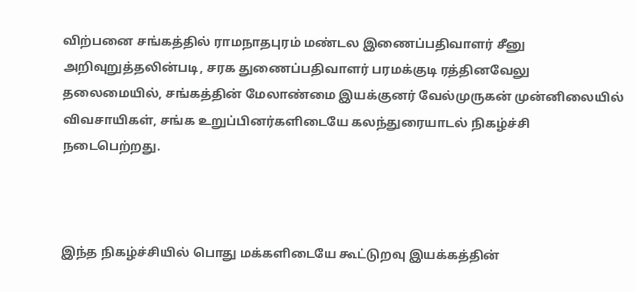விற்பனை சங்கத்தில் ராமநாதபுரம் மண்டல இணைப்பதிவாளர் சீனு அறிவுறுத்தலின்படி, சரக துணைப்பதிவாளர் பரமக்குடி ரத்தினவேலு தலைமையில், சங்கத்தின் மேலாண்மை இயக்குனர் வேல்முருகன் முன்னிலையில் விவசாயிகள், சங்க உறுப்பினர்களிடையே கலந்துரையாடல் நிகழ்ச்சி நடைபெற்றது.



இந்த நிகழ்ச்சியில் பொது மக்களிடையே கூட்டுறவு இயக்கத்தின்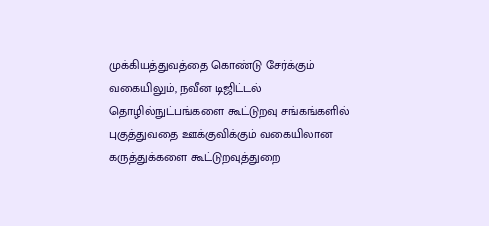முக்கியத்துவத்தை கொண்டு சேர்க்கும் வகையிலும், நவீன டிஜிட்டல் தொழில்நுட்பங்களை கூட்டுறவு சங்கங்களில் புகுத்துவதை ஊக்குவிக்கும் வகையிலான கருத்துக்களை கூட்டுறவுத்துறை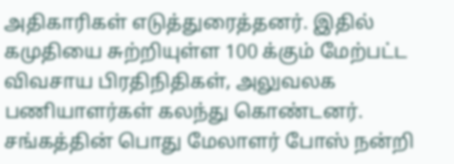அதிகாரிகள் எடுத்துரைத்தனர். இதில் கமுதியை சுற்றியுள்ள 100 க்கும் மேற்பட்ட விவசாய பிரதிநிதிகள், அலுவலக பணியாளர்கள் கலந்து கொண்டனர். சங்கத்தின் பொது மேலாளர் போஸ் நன்றி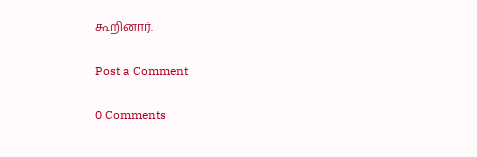கூறினார்.

Post a Comment

0 Comments